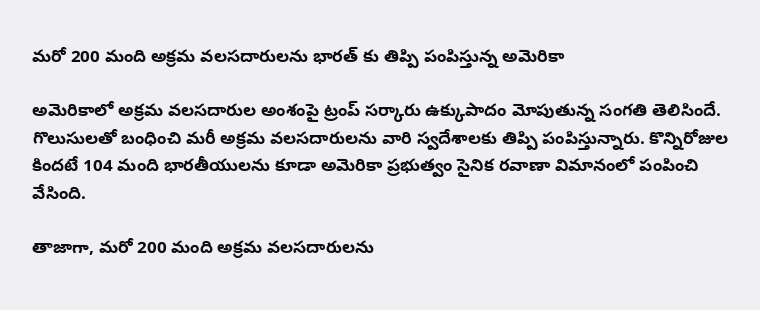మరో 200 మంది అక్రమ వలసదారులను భారత్ కు తిప్పి పంపిస్తున్న అమెరికా

అమెరికాలో అక్రమ వలసదారుల అంశంపై ట్రంప్ సర్కారు ఉక్కుపాదం మోపుతున్న సంగతి తెలిసిందే. గొలుసులతో బంధించి మరీ అక్రమ వలసదారులను వారి స్వదేశాలకు తిప్పి పంపిస్తున్నారు. కొన్నిరోజుల కిందటే 104 మంది భారతీయులను కూడా అమెరికా ప్రభుత్వం సైనిక రవాణా విమానంలో పంపించి వేసింది.

తాజాగా, మరో 200 మంది అక్రమ వలసదారులను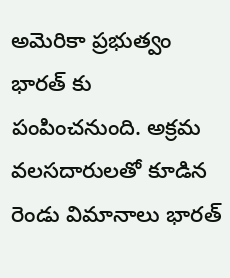అమెరికా ప్రభుత్వం భారత్ కు పంపించనుంది. అక్రమ వలసదారులతో కూడిన రెండు విమానాలు భారత్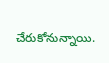చేరుకోనున్నాయి.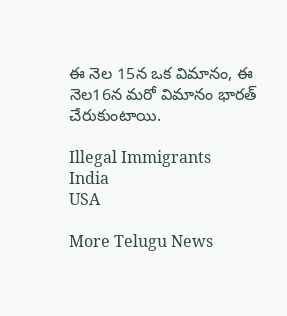ఈ నెల 15న ఒక విమానం, ఈ నెల16న మరో విమానం భారత్ చేరుకుంటాయి.

Illegal Immigrants
India
USA

More Telugu News